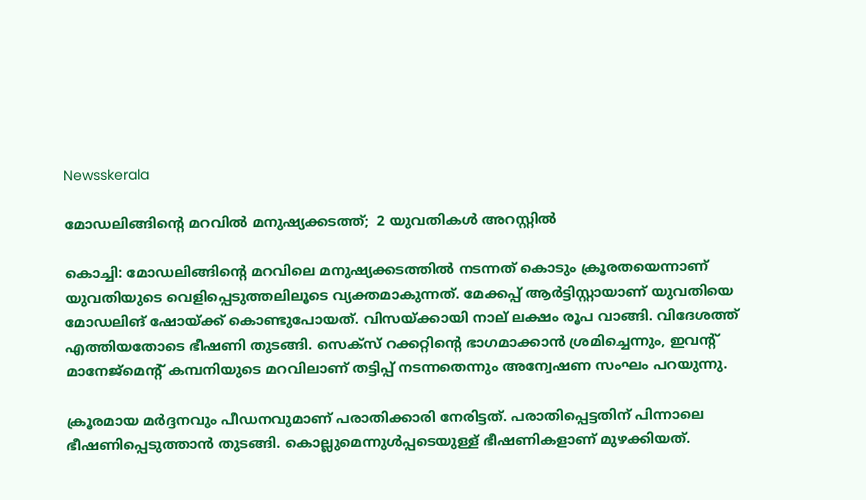Newsskerala

മോഡലിങ്ങിന്റെ മറവില്‍ മനുഷ്യക്കടത്ത്;  2 യുവതികള്‍ അറസ്റ്റില്‍

കൊച്ചി: മോഡലിങ്ങിന്റെ മറവിലെ മനുഷ്യക്കടത്തില്‍ നടന്നത് കൊടും ക്രൂരതയെന്നാണ് യുവതിയുടെ വെളിപ്പെടുത്തലിലൂടെ വ്യക്തമാകുന്നത്. മേക്കപ്പ് ആര്‍ട്ടിസ്റ്റായാണ് യുവതിയെ മോഡലിങ് ഷോയ്ക്ക് കൊണ്ടുപോയത്. വിസയ്ക്കായി നാല് ലക്ഷം രൂപ വാങ്ങി. വിദേശത്ത് എത്തിയതോടെ ഭീഷണി തുടങ്ങി. സെക്സ് റക്കറ്റിന്റെ ഭാഗമാക്കാന്‍ ശ്രമിച്ചെന്നും, ഇവന്റ് മാനേജ്മെന്റ് കമ്പനിയുടെ മറവിലാണ് തട്ടിപ്പ് നടന്നതെന്നും അന്വേഷണ സംഘം പറയുന്നു.

ക്രൂരമായ മര്‍ദ്ദനവും പീഡനവുമാണ് പരാതിക്കാരി നേരിട്ടത്. പരാതിപ്പെട്ടതിന് പിന്നാലെ ഭീഷണിപ്പെടുത്താന്‍ തുടങ്ങി. കൊല്ലുമെന്നുള്‍പ്പടെയുള്ള് ഭീഷണികളാണ് മുഴക്കിയത്.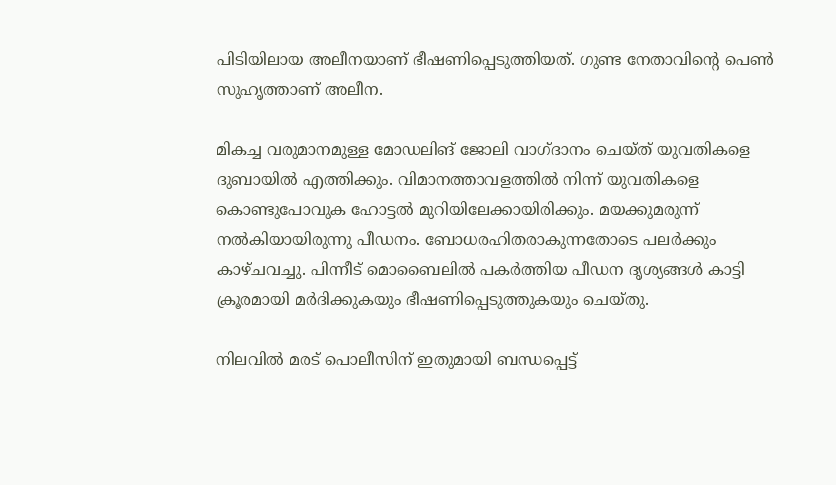പിടിയിലായ അലീനയാണ് ഭീഷണിപ്പെടുത്തിയത്. ഗുണ്ട നേതാവിന്റെ പെണ്‍ സുഹൃത്താണ് അലീന.

മികച്ച വരുമാനമുള്ള മോഡലിങ് ജോലി വാഗ്ദാനം ചെയ്ത് യുവതികളെ ദുബായില്‍ എത്തിക്കും. വിമാനത്താവളത്തില്‍ നിന്ന് യുവതികളെ കൊണ്ടുപോവുക ഹോട്ടല്‍ മുറിയിലേക്കായിരിക്കും. മയക്കുമരുന്ന് നല്‍കിയായിരുന്നു പീഡനം. ബോധരഹിതരാകുന്നതോടെ പലര്‍ക്കും കാഴ്ചവച്ചു. പിന്നീട് മൊബൈലില്‍ പകര്‍ത്തിയ പീഡന ദൃശ്യങ്ങള്‍ കാട്ടി ക്രൂരമായി മര്‍ദിക്കുകയും ഭീഷണിപ്പെടുത്തുകയും ചെയ്തു.

നിലവില്‍ മരട് പൊലീസിന് ഇതുമായി ബന്ധപ്പെട്ട്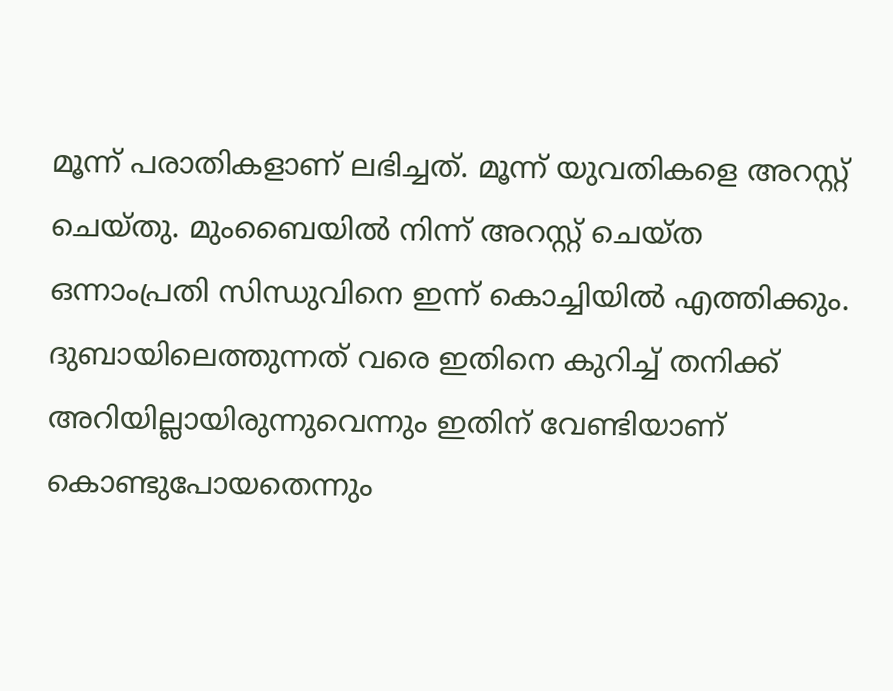മൂന്ന് പരാതികളാണ് ലഭിച്ചത്. മൂന്ന് യുവതികളെ അറസ്റ്റ് ചെയ്തു. മുംബൈയില്‍ നിന്ന് അറസ്റ്റ് ചെയ്ത ഒന്നാംപ്രതി സിന്ധുവിനെ ഇന്ന് കൊച്ചിയില്‍ എത്തിക്കും.
ദുബായിലെത്തുന്നത് വരെ ഇതിനെ കുറിച്ച് തനിക്ക് അറിയില്ലായിരുന്നുവെന്നും ഇതിന് വേണ്ടിയാണ് കൊണ്ടുപോയതെന്നും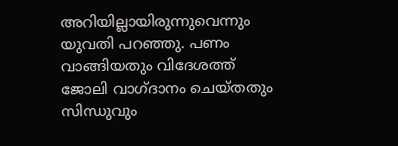അറിയില്ലായിരുന്നുവെന്നും യുവതി പറഞ്ഞു. പണം വാങ്ങിയതും വിദേശത്ത് ജോലി വാഗ്ദാനം ചെയ്തതും സിന്ധുവും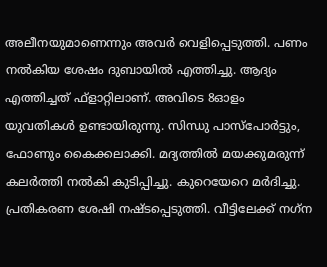അലീനയുമാണെന്നും അവര്‍ വെളിപ്പെടുത്തി. പണം നല്‍കിയ ശേഷം ദുബായില്‍ എത്തിച്ചു. ആദ്യം എത്തിച്ചത് ഫ്ളാറ്റിലാണ്. അവിടെ 8ഓളം യുവതികള്‍ ഉണ്ടായിരുന്നു. സിന്ധു പാസ്പോര്‍ട്ടും, ഫോണും കൈക്കലാക്കി. മദ്യത്തില്‍ മയക്കുമരുന്ന് കലര്‍ത്തി നല്‍കി കുടിപ്പിച്ചു. കുറെയേറെ മര്‍ദിച്ചു. പ്രതികരണ ശേഷി നഷ്ടപ്പെടുത്തി. വീട്ടിലേക്ക് നഗ്‌ന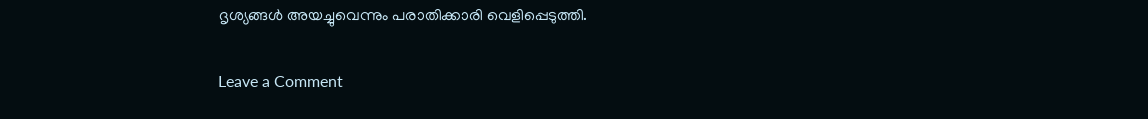ദൃശ്യങ്ങള്‍ അയച്ചുവെന്നും പരാതിക്കാരി വെളിപ്പെടുത്തി.

Leave a Comment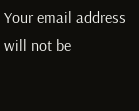Your email address will not be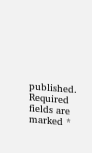published. Required fields are marked *